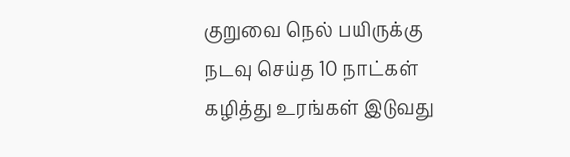குறுவை நெல் பயிருக்கு நடவு செய்த 10 நாட்கள் கழித்து உரங்கள் இடுவது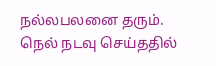நல்லபலனை தரும். நெல் நடவு செய்ததில்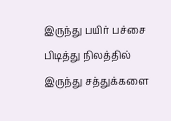இருந்து பயிர் பச்சை பிடித்து நிலத்தில் இருந்து சத்துக்களை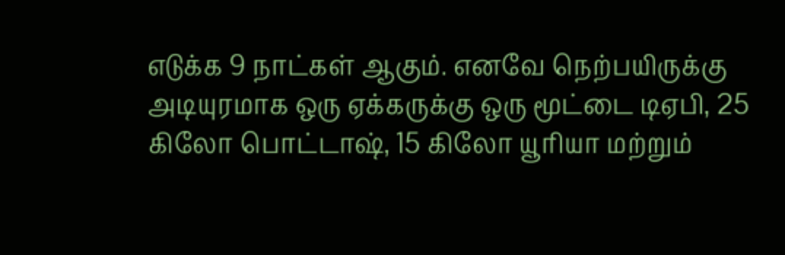எடுக்க 9 நாட்கள் ஆகும். எனவே நெற்பயிருக்கு அடியுரமாக ஒரு ஏக்கருக்கு ஒரு மூட்டை டிஏபி, 25 கிலோ பொட்டாஷ், 15 கிலோ யூரியா மற்றும்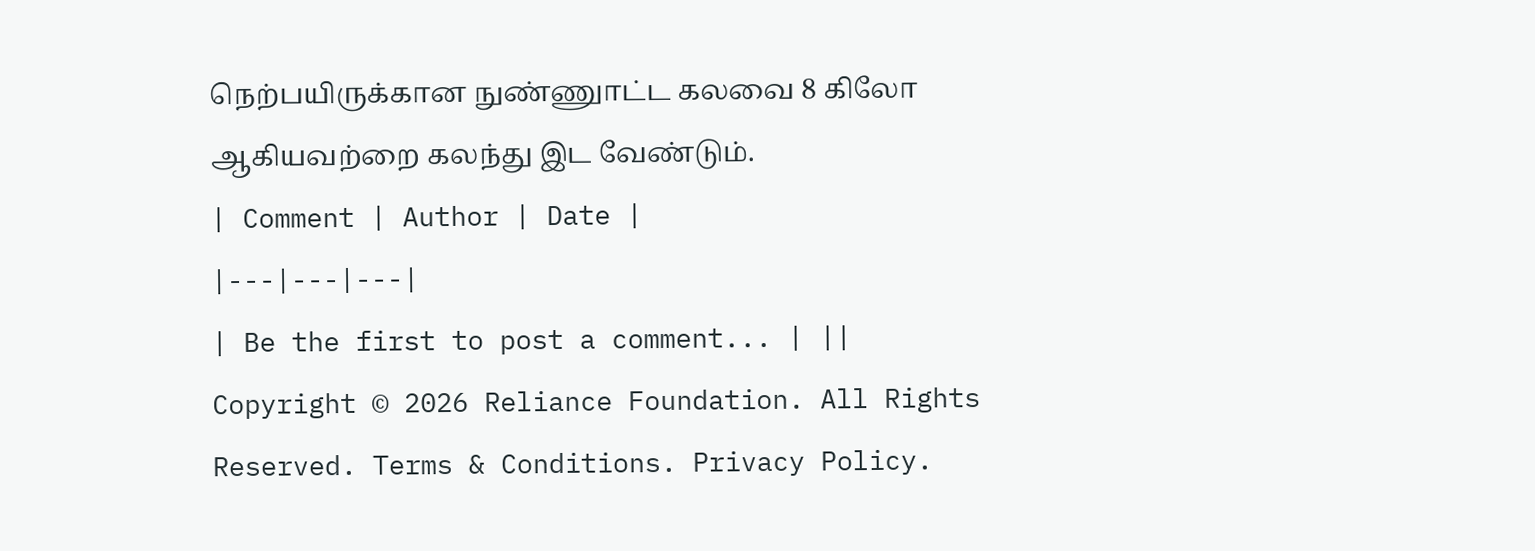நெற்பயிருக்கான நுண்ணுாட்ட கலவை 8 கிலோ ஆகியவற்றை கலந்து இட வேண்டும்.
| Comment | Author | Date |
|---|---|---|
| Be the first to post a comment... | ||
Copyright © 2026 Reliance Foundation. All Rights Reserved. Terms & Conditions. Privacy Policy.